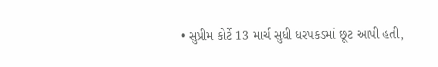• સુપ્રીમ કોર્ટે 13 માર્ચ સુધી ધરપકડમાં છૂટ આપી હતી,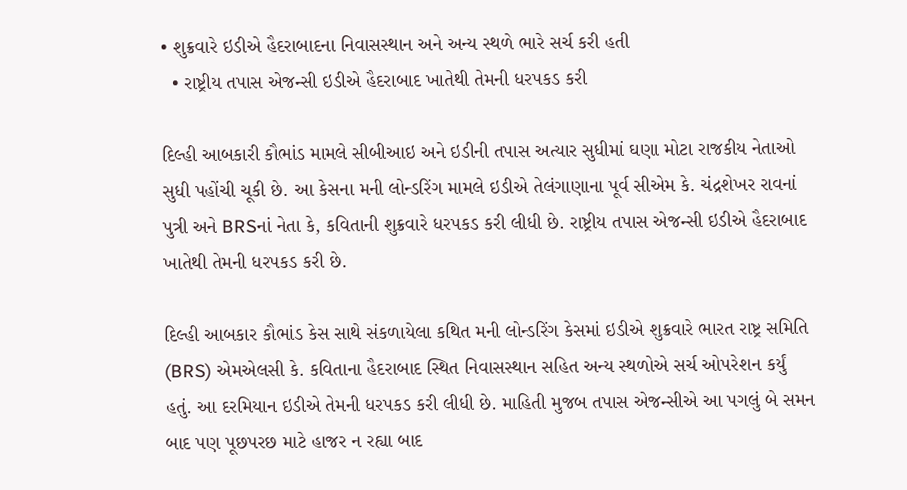• શુક્રવારે ઇડીએ હૈદરાબાદના નિવાસસ્થાન અને અન્ય સ્થળે ભારે સર્ચ કરી હતી
  • રાષ્ટ્રીય તપાસ એજન્સી ઇડીએ હૈદરાબાદ ખાતેથી તેમની ધરપકડ કરી

દિલ્હી આબકારી કૌભાંડ મામલે સીબીઆઇ અને ઇડીની તપાસ અત્યાર સુધીમાં ઘણા મોટા રાજકીય નેતાઓ સુધી પહોંચી ચૂકી છે. આ કેસના મની લોન્ડરિંગ મામલે ઇડીએ તેલંગાણાના પૂર્વ સીએમ કે. ચંદ્રશેખર રાવનાં પુત્રી અને BRSનાં નેતા કે, કવિતાની શુક્રવારે ધરપકડ કરી લીધી છે. રાષ્ટ્રીય તપાસ એજન્સી ઇડીએ હૈદરાબાદ ખાતેથી તેમની ધરપકડ કરી છે.

દિલ્હી આબકાર કૌભાંડ કેસ સાથે સંકળાયેલા કથિત મની લોન્ડરિંગ કેસમાં ઇડીએ શુક્રવારે ભારત રાષ્ટ્ર સમિતિ (BRS) એમએલસી કે. કવિતાના હૈદરાબાદ સ્થિત નિવાસસ્થાન સહિત અન્ય સ્થળોએ સર્ચ ઓપરેશન કર્યું હતું. આ દરમિયાન ઇડીએ તેમની ધરપકડ કરી લીધી છે. માહિતી મુજબ તપાસ એજન્સીએ આ પગલું બે સમન બાદ પણ પૂછપરછ માટે હાજર ન રહ્યા બાદ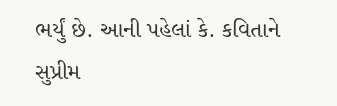ભર્યું છે. આની પહેલાં કે. કવિતાને સુપ્રીમ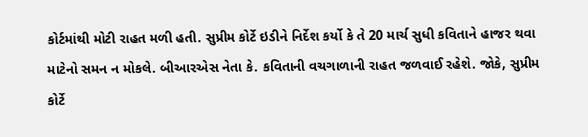કોર્ટમાંથી મોટી રાહત મળી હતી. સુપ્રીમ કોર્ટે ઇડીને નિર્દેશ કર્યો કે તે 20 માર્ચ સુધી કવિતાને હાજર થવા માટેનો સમન ન મોકલે. બીઆરએસ નેતા કે. કવિતાની વચગાળાની રાહત જળવાઈ રહેશે. જોકે, સુપ્રીમ કોર્ટે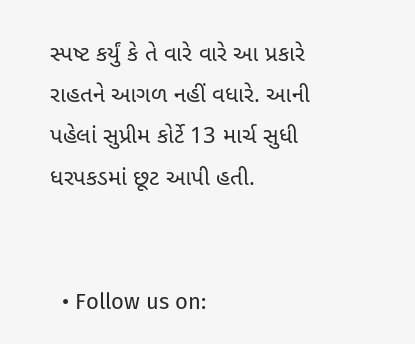સ્પષ્ટ કર્યું કે તે વારે વારે આ પ્રકારે રાહતને આગળ નહીં વધારે. આની પહેલાં સુપ્રીમ કોર્ટે 13 માર્ચ સુધી ધરપકડમાં છૂટ આપી હતી.


  • Follow us on: